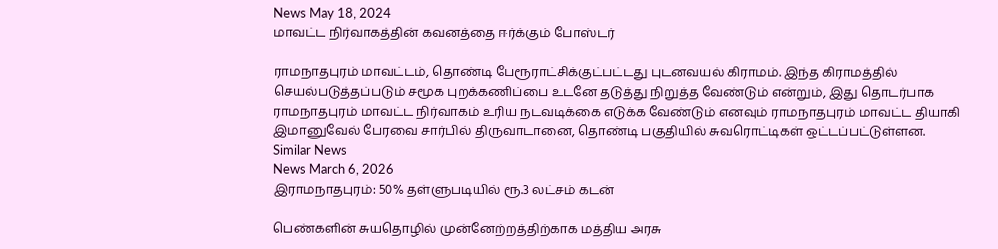News May 18, 2024
மாவட்ட நிர்வாகத்தின் கவனத்தை ஈர்க்கும் போஸ்டர்

ராமநாதபுரம் மாவட்டம், தொண்டி பேரூராட்சிக்குட்பட்டது புடனவயல் கிராமம். இந்த கிராமத்தில் செயல்படுத்தப்படும் சமூக புறக்கணிப்பை உடனே தடுத்து நிறுத்த வேண்டும் என்றும், இது தொடர்பாக ராமநாதபுரம் மாவட்ட நிர்வாகம் உரிய நடவடிக்கை எடுக்க வேண்டும் எனவும் ராமநாதபுரம் மாவட்ட தியாகி இமானுவேல் பேரவை சார்பில் திருவாடானை, தொண்டி பகுதியில் சுவரொட்டிகள் ஒட்டப்பட்டுள்ளன.
Similar News
News March 6, 2026
இராமநாதபுரம்: 50% தள்ளுபடியில் ரூ.3 லட்சம் கடன்

பெண்களின் சுயதொழில் முன்னேற்றத்திற்காக மத்திய அரசு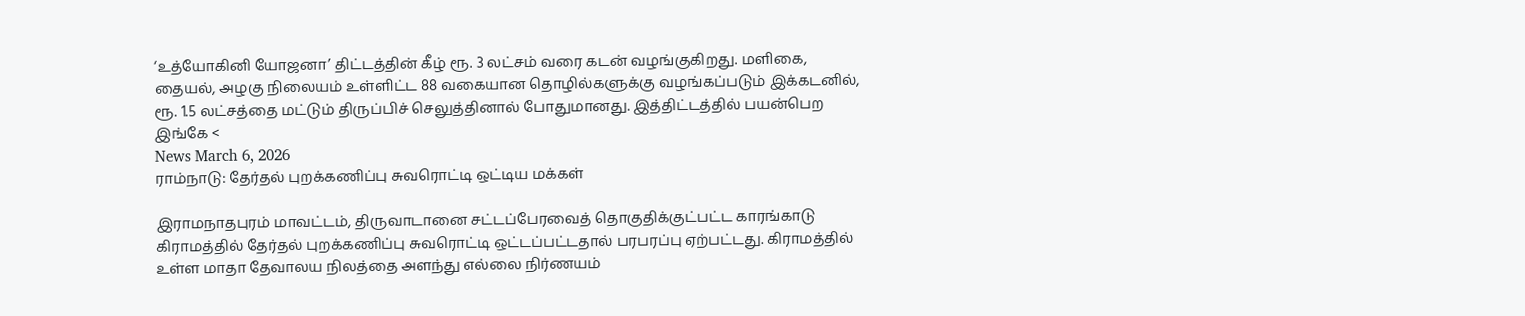‘உத்யோகினி யோஜனா’ திட்டத்தின் கீழ் ரூ. 3 லட்சம் வரை கடன் வழங்குகிறது. மளிகை, தையல், அழகு நிலையம் உள்ளிட்ட 88 வகையான தொழில்களுக்கு வழங்கப்படும் இக்கடனில், ரூ. 1.5 லட்சத்தை மட்டும் திருப்பிச் செலுத்தினால் போதுமானது. இத்திட்டத்தில் பயன்பெற இங்கே <
News March 6, 2026
ராம்நாடு: தேர்தல் புறக்கணிப்பு சுவரொட்டி ஒட்டிய மக்கள்

இராமநாதபுரம் மாவட்டம், திருவாடானை சட்டப்பேரவைத் தொகுதிக்குட்பட்ட காரங்காடு கிராமத்தில் தேர்தல் புறக்கணிப்பு சுவரொட்டி ஒட்டப்பட்டதால் பரபரப்பு ஏற்பட்டது. கிராமத்தில் உள்ள மாதா தேவாலய நிலத்தை அளந்து எல்லை நிர்ணயம்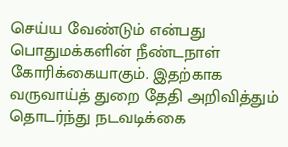செய்ய வேண்டும் என்பது பொதுமக்களின் நீண்டநாள் கோரிக்கையாகும். இதற்காக வருவாய்த் துறை தேதி அறிவித்தும் தொடர்ந்து நடவடிக்கை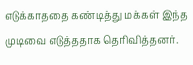எடுக்காததை கண்டித்து மக்கள் இந்த முடிவை எடுத்ததாக தெரிவித்தனர்.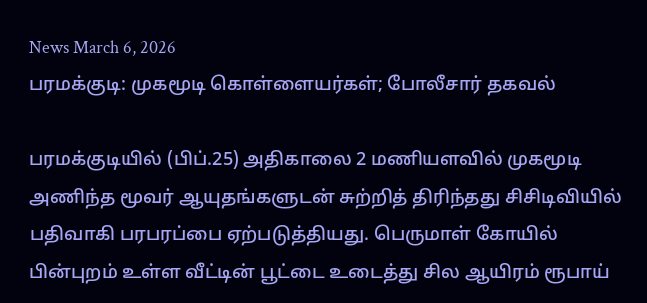News March 6, 2026
பரமக்குடி: முகமூடி கொள்ளையர்கள்; போலீசார் தகவல்

பரமக்குடியில் (பிப்.25) அதிகாலை 2 மணியளவில் முகமூடி அணிந்த மூவர் ஆயுதங்களுடன் சுற்றித் திரிந்தது சிசிடிவியில் பதிவாகி பரபரப்பை ஏற்படுத்தியது. பெருமாள் கோயில் பின்புறம் உள்ள வீட்டின் பூட்டை உடைத்து சில ஆயிரம் ரூபாய்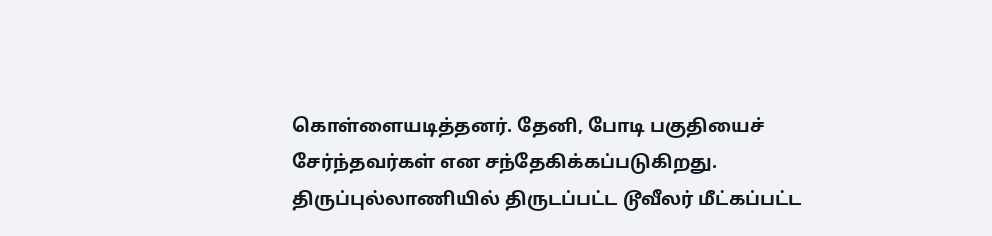கொள்ளையடித்தனர். தேனி, போடி பகுதியைச் சேர்ந்தவர்கள் என சந்தேகிக்கப்படுகிறது. திருப்புல்லாணியில் திருடப்பட்ட டூவீலர் மீட்கப்பட்ட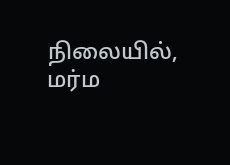நிலையில், மர்ம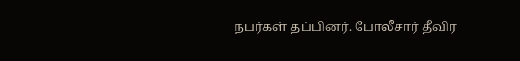நபர்கள் தப்பினர். போலீசார் தீவிர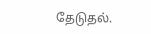தேடுதல்.